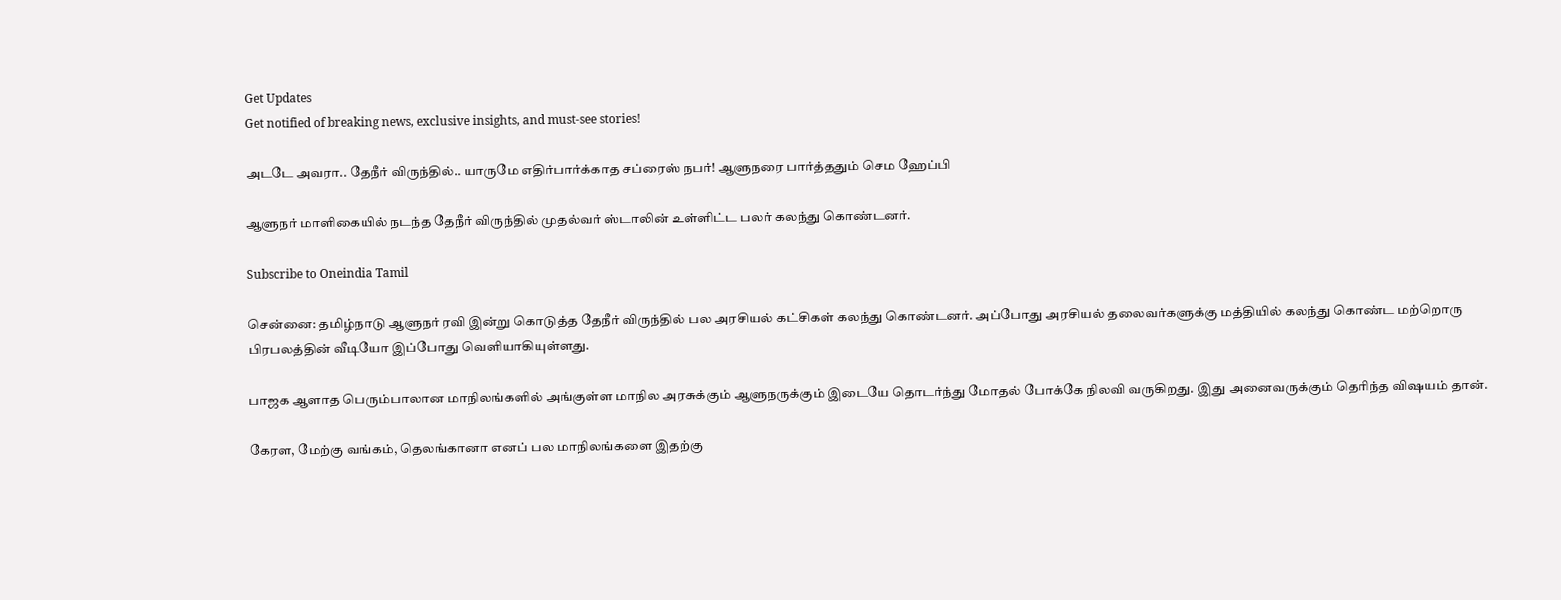Get Updates
Get notified of breaking news, exclusive insights, and must-see stories!

அடடே அவரா.. தேநீர் விருந்தில்.. யாருமே எதிர்பார்க்காத சப்ரைஸ் நபர்! ஆளுநரை பார்த்ததும் செம ஹேப்பி

ஆளுநர் மாளிகையில் நடந்த தேநீர் விருந்தில் முதல்வர் ஸ்டாலின் உள்ளிட்ட பலர் கலந்து கொண்டனர்.

Subscribe to Oneindia Tamil

சென்னை: தமிழ்நாடு ஆளுநர் ரவி இன்று கொடுத்த தேநீர் விருந்தில் பல அரசியல் கட்சிகள் கலந்து கொண்டனர். அப்போது அரசியல் தலைவர்களுக்கு மத்தியில் கலந்து கொண்ட மற்றொரு பிரபலத்தின் வீடியோ இப்போது வெளியாகியுள்ளது.

பாஜக ஆளாத பெரும்பாலான மாநிலங்களில் அங்குள்ள மாநில அரசுக்கும் ஆளுநருக்கும் இடையே தொடர்ந்து மோதல் போக்கே நிலவி வருகிறது. இது அனைவருக்கும் தெரிந்த விஷயம் தான்.

கேரள, மேற்கு வங்கம், தெலங்கானா எனப் பல மாநிலங்களை இதற்கு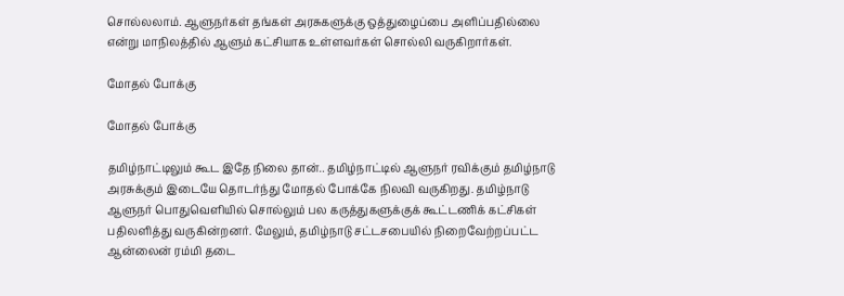சொல்லலாம். ஆளுநர்கள் தங்கள் அரசுகளுக்கு ஒத்துழைப்பை அளிப்பதில்லை என்று மாநிலத்தில் ஆளும் கட்சியாக உள்ளவர்கள் சொல்லி வருகிறார்கள்.

மோதல் போக்கு

மோதல் போக்கு

தமிழ்நாட்டிலும் கூட இதே நிலை தான்.. தமிழ்நாட்டில் ஆளுநர் ரவிக்கும் தமிழ்நாடு அரசுக்கும் இடையே தொடர்ந்து மோதல் போக்கே நிலவி வருகிறது. தமிழ்நாடு ஆளுநர் பொதுவெளியில் சொல்லும் பல கருத்துகளுக்குக் கூட்டணிக் கட்சிகள் பதிலளித்து வருகின்றனர். மேலும், தமிழ்நாடு சட்டசபையில் நிறைவேற்றப்பட்ட ஆன்லைன் ரம்மி தடை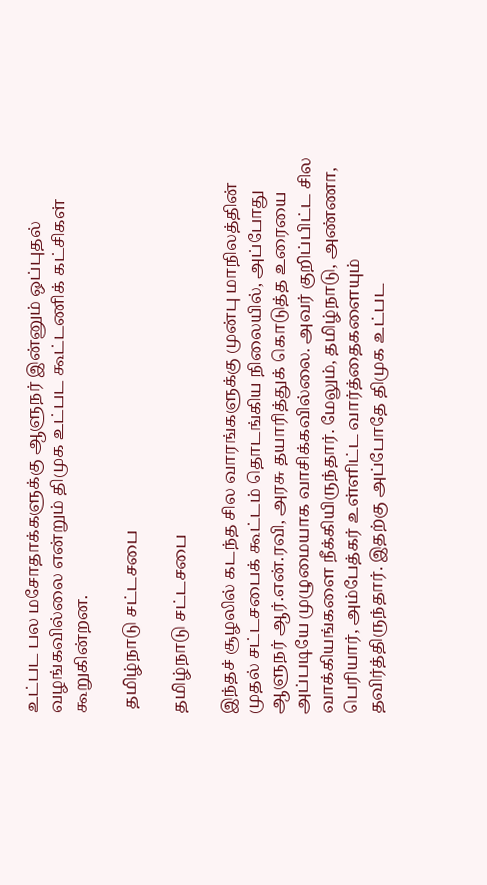உட்பட பல மசோதாக்களுக்கு ஆளுநர் இன்னும் ஒப்புதல் வழங்கவில்லை என்றும் திமுக உட்பட கூட்டணிக் கட்சிகள் கூறுகின்றன.

 தமிழ்நாடு சட்டசபை

தமிழ்நாடு சட்டசபை

இந்தச் சூழலில் கடந்த சில வாரங்களுக்கு முன்பு மாநிலத்தின் முதல் சட்டசபைக் கூட்டம் தொடங்கிய நிலையில், அப்போது ஆளுநர் ஆர்.என்.ரவி, அரசு தயாரித்துக் கொடுத்த உரையை அப்படியே முழுமையாக வாசிக்கவில்லை. அவர் குறிப்பிட்ட சில வாக்கியங்களை நீக்கியிருந்தார். மேலும், தமிழ்நாடு, அண்ணா, பெரியார், அம்பேத்கர் உள்ளிட்ட வார்த்தைகளையும் தவிர்த்திருந்தார். இதற்கு அப்போதே திமுக உட்பட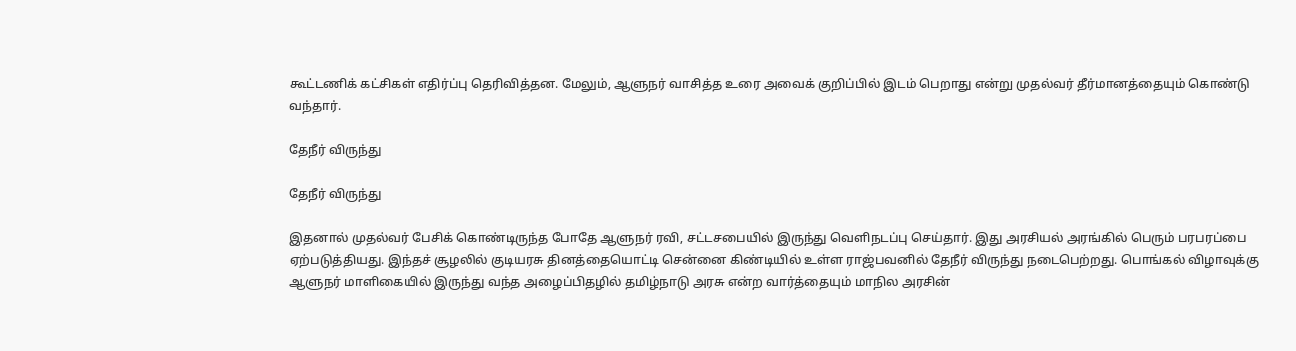கூட்டணிக் கட்சிகள் எதிர்ப்பு தெரிவித்தன. மேலும், ஆளுநர் வாசித்த உரை அவைக் குறிப்பில் இடம் பெறாது என்று முதல்வர் தீர்மானத்தையும் கொண்டு வந்தார்.

தேநீர் விருந்து

தேநீர் விருந்து

இதனால் முதல்வர் பேசிக் கொண்டிருந்த போதே ஆளுநர் ரவி, சட்டசபையில் இருந்து வெளிநடப்பு செய்தார். இது அரசியல் அரங்கில் பெரும் பரபரப்பை ஏற்படுத்தியது. இந்தச் சூழலில் குடியரசு தினத்தையொட்டி சென்னை கிண்டியில் உள்ள ராஜ்பவனில் தேநீர் விருந்து நடைபெற்றது. பொங்கல் விழாவுக்கு ஆளுநர் மாளிகையில் இருந்து வந்த அழைப்பிதழில் தமிழ்நாடு அரசு என்ற வார்த்தையும் மாநில அரசின்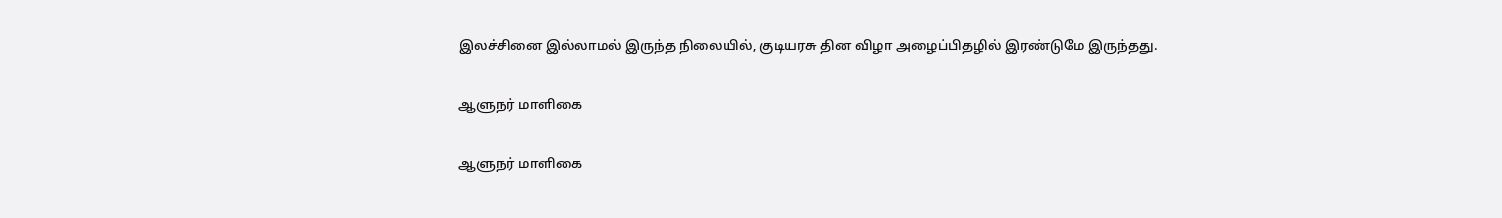இலச்சினை இல்லாமல் இருந்த நிலையில், குடியரசு தின விழா அழைப்பிதழில் இரண்டுமே இருந்தது.

ஆளுநர் மாளிகை

ஆளுநர் மாளிகை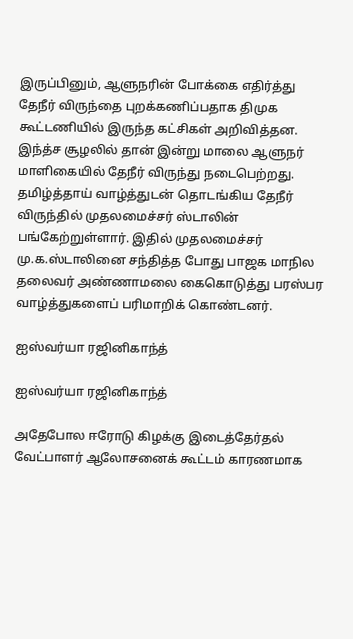இருப்பினும், ஆளுநரின் போக்கை எதிர்த்து தேநீர் விருந்தை புறக்கணிப்பதாக திமுக கூட்டணியில் இருந்த கட்சிகள் அறிவித்தன. இந்த்ச சூழலில் தான் இன்று மாலை ஆளுநர் மாளிகையில் தேநீர் விருந்து நடைபெற்றது. தமிழ்த்தாய் வாழ்த்துடன் தொடங்கிய தேநீர் விருந்தில் முதலமைச்சர் ஸ்டாலின் பங்கேற்றுள்ளார். இதில் முதலமைச்சர் மு.க.ஸ்டாலினை சந்தித்த போது பாஜக மாநில தலைவர் அண்ணாமலை கைகொடுத்து பரஸ்பர வாழ்த்துகளைப் பரிமாறிக் கொண்டனர்.

ஐஸ்வர்யா ரஜினிகாந்த்

ஐஸ்வர்யா ரஜினிகாந்த்

அதேபோல ஈரோடு கிழக்கு இடைத்தேர்தல் வேட்பாளர் ஆலோசனைக் கூட்டம் காரணமாக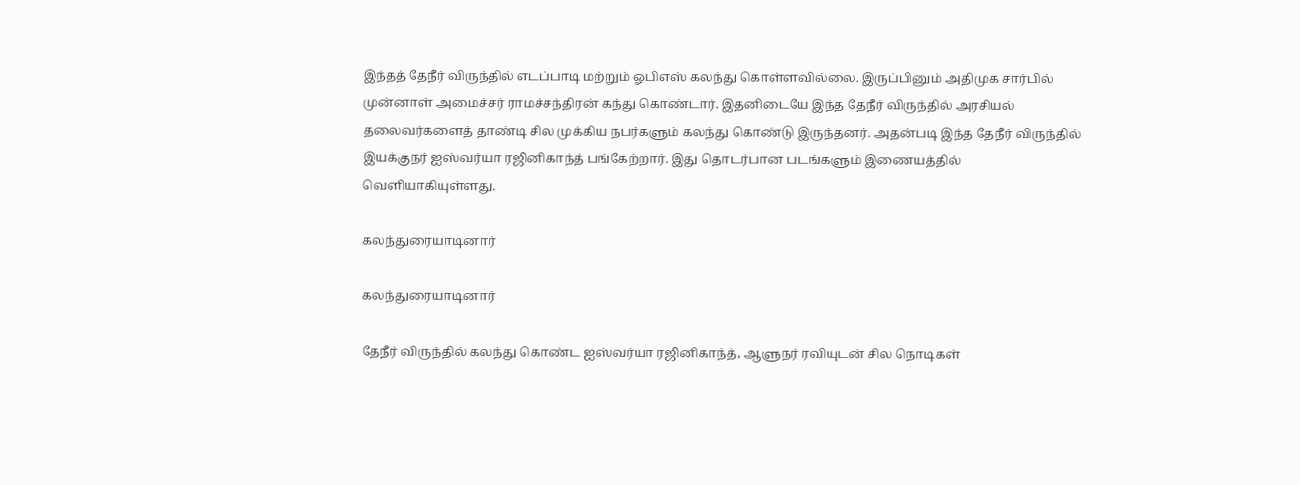இந்தத் தேநீர் விருந்தில் எடப்பாடி மற்றும் ஓபிஎஸ் கலந்து கொள்ளவில்லை. இருப்பினும் அதிமுக சார்பில் முன்னாள் அமைச்சர் ராமச்சந்திரன் கந்து கொண்டார். இதனிடையே இந்த தேநீர் விருந்தில் அரசியல் தலைவர்களைத் தாண்டி சில முக்கிய நபர்களும் கலந்து கொண்டு இருந்தனர். அதன்படி இந்த தேநீர் விருந்தில் இயக்குநர் ஐஸ்வர்யா ரஜினிகாந்த் பங்கேற்றார். இது தொடர்பான படங்களும் இணையத்தில் வெளியாகியுள்ளது.

கலந்துரையாடினார்

கலந்துரையாடினார்

தேநீர் விருந்தில் கலந்து கொண்ட ஐஸ்வர்யா ரஜினிகாந்த், ஆளுநர் ரவியுடன் சில நொடிகள்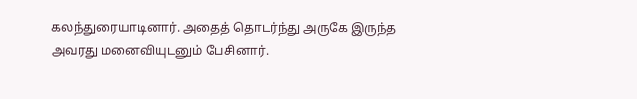கலந்துரையாடினார். அதைத் தொடர்ந்து அருகே இருந்த அவரது மனைவியுடனும் பேசினார்.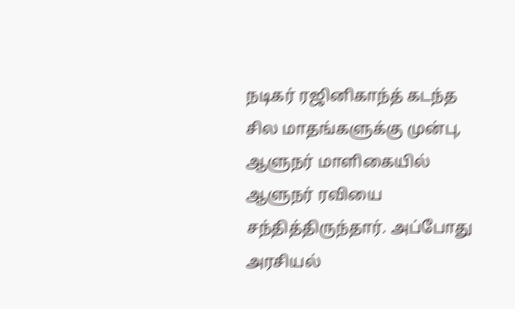நடிகர் ரஜினிகாந்த் கடந்த சில மாதங்களுக்கு முன்பு, ஆளுநர் மாளிகையில் ஆளுநர் ரவியை சந்தித்திருந்தார். அப்போது அரசியல்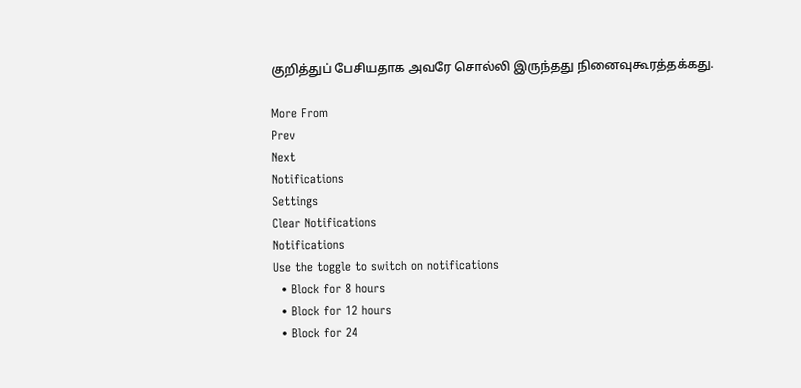குறித்துப் பேசியதாக அவரே சொல்லி இருந்தது நினைவுகூரத்தக்கது.

More From
Prev
Next
Notifications
Settings
Clear Notifications
Notifications
Use the toggle to switch on notifications
  • Block for 8 hours
  • Block for 12 hours
  • Block for 24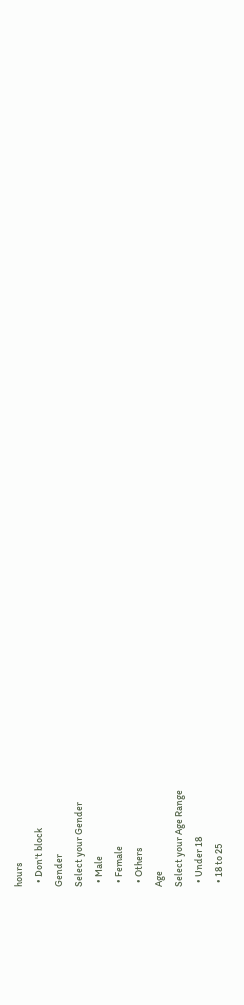hours
  • Don't block
Gender
Select your Gender
  • Male
  • Female
  • Others
Age
Select your Age Range
  • Under 18
  • 18 to 25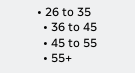• 26 to 35
  • 36 to 45
  • 45 to 55
  • 55+